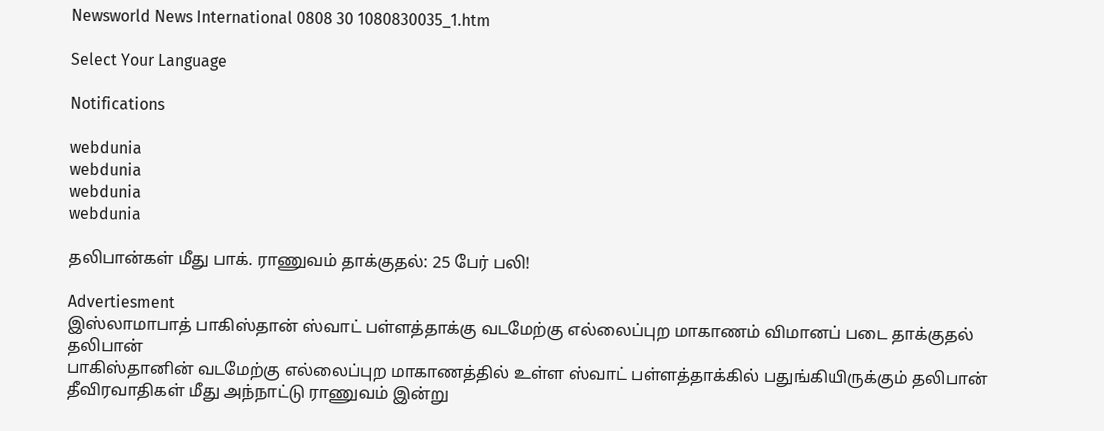Newsworld News International 0808 30 1080830035_1.htm

Select Your Language

Notifications

webdunia
webdunia
webdunia
webdunia

தலிபான்கள் மீது பாக். ராணுவ‌ம் தாக்குதல்: 25 பேர் பலி!

Advertiesment
இஸ்லாமாபாத் பாகிஸ்தான் ஸ்வாட் பள்ளத்தாக்கு வடமேற்கு எல்லைப்புற மாகாணம் விமானப் படை தாக்குதல் தலிபான்
பாகிஸ்தானின் வடமேற்கு எல்லைப்புற மாகாணத்தில் உள்ள ஸ்வாட் பள்ளத்தாக்கில் பதுங்கியிருக்கும் தலிபான் தீவிரவாதிகள் மீது அந்நாட்டு ராணுவம் இன்று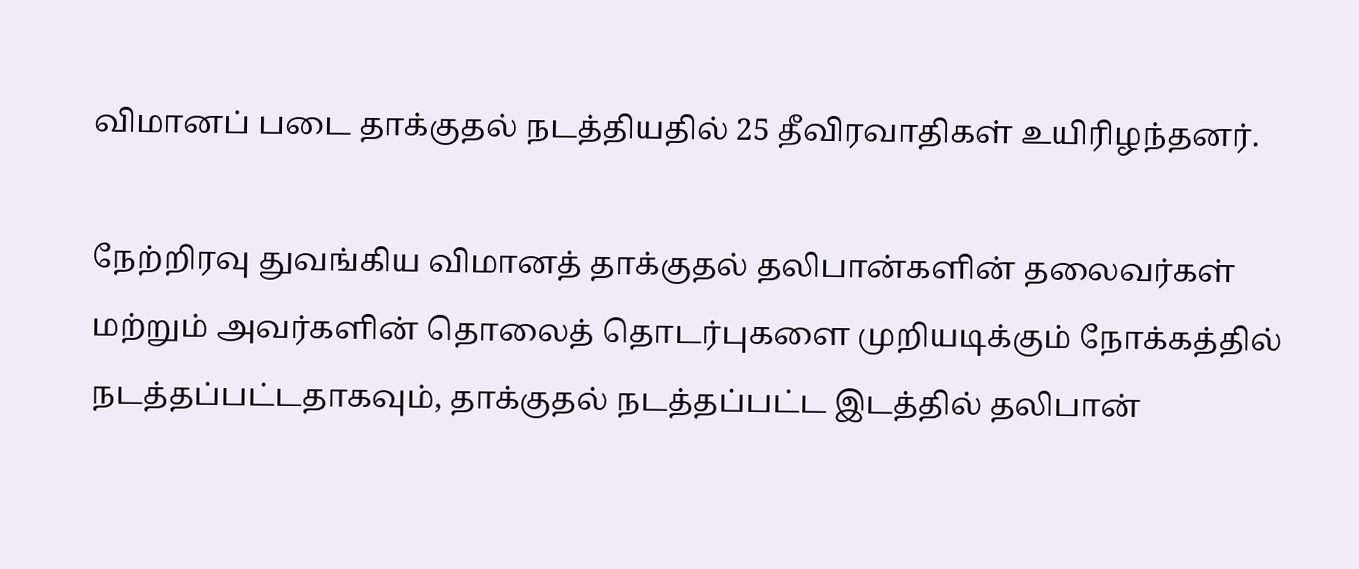விமானப் படை தாக்குதல் நடத்தியதில் 25 தீவிரவாதிகள் உயிரிழந்தனர்.

நேற்றிரவு துவங்கிய விமானத் தாக்குதல் தலிபான்களின் தலைவர்கள் மற்றும் அவர்களின் தொலைத் தொடர்புகளை முறியடிக்கும் நோக்கத்தில் நடத்தப்பட்டதாகவும், தாக்குதல் நடத்தப்பட்ட இடத்தில் தலிபான்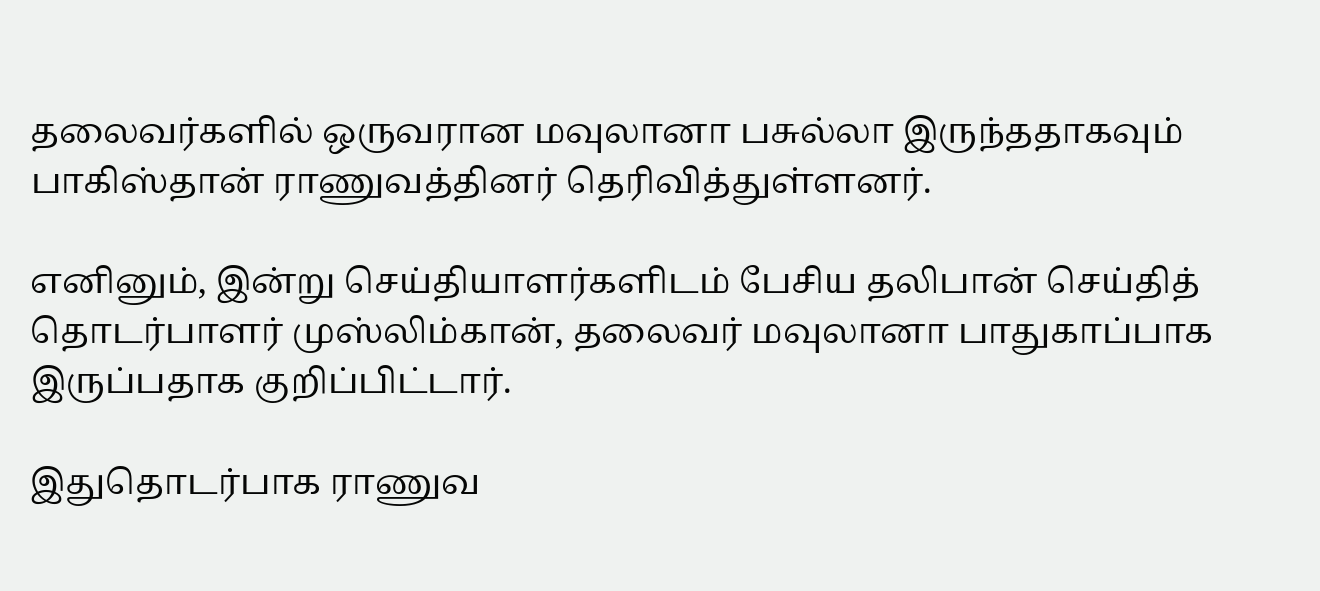தலைவர்களில் ஒருவரான மவுலானா பசுல்லா இருந்ததாகவும் பாகிஸ்தான் ராணுவத்தினர் தெரிவித்துள்ளனர்.

எனினும், இன்று செய்தியாளர்களிடம் பேசிய தலிபான் செய்தித் தொடர்பாளர் முஸ்லிம்கான், தலைவர் மவுலானா பாதுகாப்பாக இருப்பதாக குறிப்பிட்டார்.

இதுதொடர்பாக ராணுவ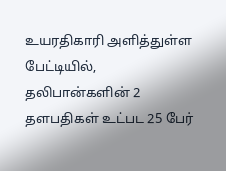உயரதிகாரி அளித்துள்ள பேட்டியில், தலிபான்களின் 2 தளபதிகள் உட்பட 25 பேர்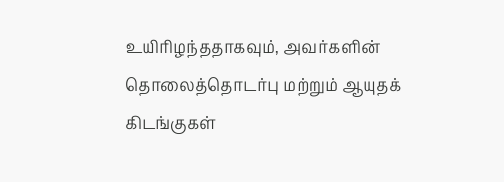உயிரிழந்ததாகவும், அவர்களின் தொலைத்தொடர்பு மற்றும் ஆயுதக் கிடங்குகள்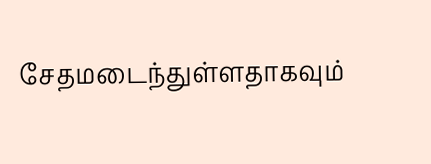சேதமடைந்துள்ளதாகவும்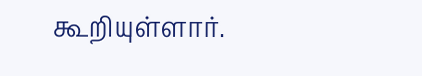கூறியுள்ளார்.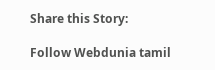Share this Story:

Follow Webdunia tamil